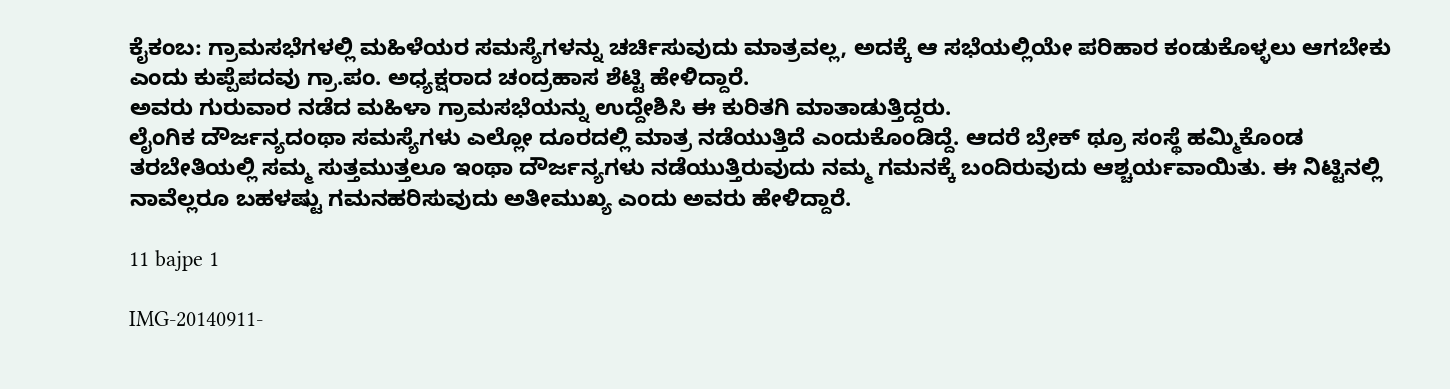ಕೈಕಂಬ: ಗ್ರಾಮಸಭೆಗಳಲ್ಲಿ ಮಹಿಳೆಯರ ಸಮಸ್ಯೆಗಳನ್ನು ಚರ್ಚಿಸುವುದು ಮಾತ್ರವಲ್ಲ, ಅದಕ್ಕೆ ಆ ಸಭೆಯಲ್ಲಿಯೇ ಪರಿಹಾರ ಕಂಡುಕೊಳ್ಳಲು ಆಗಬೇಕು ಎಂದು ಕುಪ್ಪೆಪದವು ಗ್ರಾ.ಪಂ. ಅಧ್ಯಕ್ಷರಾದ ಚಂದ್ರಹಾಸ ಶೆಟ್ಟಿ ಹೇಳಿದ್ದಾರೆ.
ಅವರು ಗುರುವಾರ ನಡೆದ ಮಹಿಳಾ ಗ್ರಾಮಸಭೆಯನ್ನು ಉದ್ದೇಶಿಸಿ ಈ ಕುರಿತಗಿ ಮಾತಾಡುತ್ತಿದ್ದರು.
ಲೈಂಗಿಕ ದೌರ್ಜನ್ಯದಂಥಾ ಸಮಸ್ಯೆಗಳು ಎಲ್ಲೋ ದೂರದಲ್ಲಿ ಮಾತ್ರ ನಡೆಯುತ್ತಿದೆ ಎಂದುಕೊಂಡಿದ್ದೆ. ಆದರೆ ಬ್ರೇಕ್ ಥ್ರೂ ಸಂಸ್ಥೆ ಹಮ್ಮಿಕೊಂಡ ತರಬೇತಿಯಲ್ಲಿ ಸಮ್ಮ ಸುತ್ತಮುತ್ತಲೂ ಇಂಥಾ ದೌರ್ಜನ್ಯಗಳು ನಡೆಯುತ್ತಿರುವುದು ನಮ್ಮ ಗಮನಕ್ಕೆ ಬಂದಿರುವುದು ಆಶ್ಚರ್ಯವಾಯಿತು. ಈ ನಿಟ್ಟಿನಲ್ಲಿ ನಾವೆಲ್ಲರೂ ಬಹಳಷ್ಟು ಗಮನಹರಿಸುವುದು ಅತೀಮುಖ್ಯ ಎಂದು ಅವರು ಹೇಳಿದ್ದಾರೆ.

11 bajpe 1

IMG-20140911-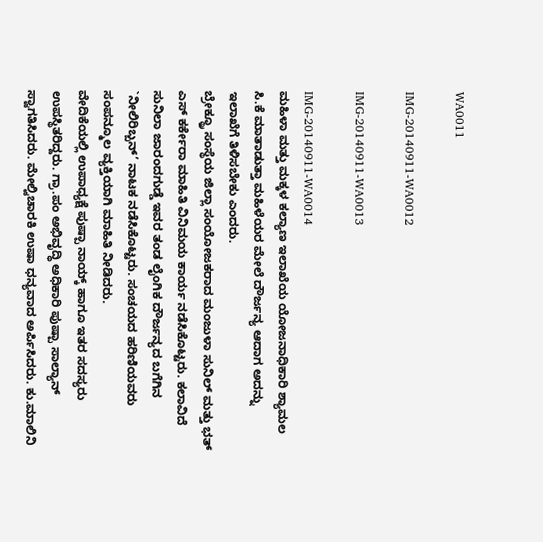WA0011

IMG-20140911-WA0012

IMG-20140911-WA0013

IMG-20140911-WA0014
ಮಹಿಳಾ ಮತ್ತು ಮಕ್ಕಳ ಕಲ್ಯಾಣ ಇಲಾಖೆಯ ಯೋಜನಾಧಿಕಾರಿ ಶ್ಯಾಮಲ ಸಿ.ಕೆ ಮಾತಾಡುತ್ತಾ ಮಹಿಳೆಯರ ಮೇಲೆ ದೌರ್ಜನ್ಯ ಆದಾಗ ಅದನ್ನು ಇಲಾಖೆಗೆ ತಿಳಿಸಬೇಕು ಎಂದರು.
ಬ್ರೇಕ್ಥ್ರೂ ಸಂಸ್ಥೆಯ ಜಿಲ್ಲಾ ಸಂಯೋಜಕರಾದ ಮಂಜುಳಾ ಸುನಿಲ್ ಮತ್ತು ಭತ್ ಎಸ್ ಕರ್ಕೇರಾ ಮಾಹಿತಿ ವಿನಿಮಯ ಕಾರ್ಯ ನಡೆಸಿಕೊಟ್ಟರು. ಕಲಾವಿದೆ ಸುನಿಲಾ ಜಾರಂದಗುಡ್ಡೆ ಇವರ ತಂಡ ಲೈಂಗಿಕ ದೌರ್ಜನ್ಯದ ಬಗೆಗಿನ `ನೀಲಿರಿಬ್ಬನ್’ ನಾಟಕ ನಡೆಸಿಕೊಟ್ಟರು. ಸಂಚಯದ ಹರಿಣಿಯವರು ಸಂಪನ್ಮೂಲ ವ್ಯಕ್ತಿಯಾಗಿ ಮಾಹಿತಿ ನೀಡಿದರು.
ವೇದಿಕೆಯಲ್ಲಿ ಉಪಾಧ್ಯಕ್ಷೆ ಪುಷ್ಪಾ ನಾಯ್ಕ್ ಹಾಗೂ ಇತರ ಸದಸ್ಯರು ಉಪಸ್ಥಿತರಿದ್ದರು. ಗ್ರಾ.ಪಂ ಅಭಿವೃದ್ಧಿ ಅಧಿಕಾರಿ ಪುಷ್ಪಾ ಸಾಲ್ಯಾನ್ ಸ್ವಾಗತಿಸಿದರು. ಮೇಲ್ವಿಚಾರಕಿ ಉಷಾ ಧನ್ಯವಾದ ಅರ್ಪಿಸಿದರು. ಕು.ಮಾಲಿನಿ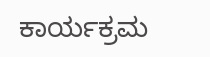ಕಾರ್ಯಕ್ರಮ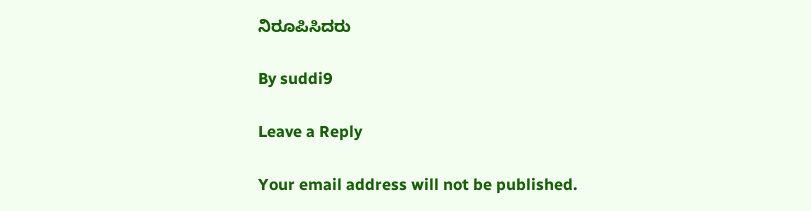ನಿರೂಪಿಸಿದರು

By suddi9

Leave a Reply

Your email address will not be published.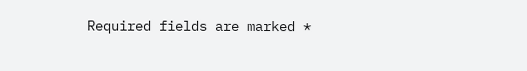Required fields are marked *